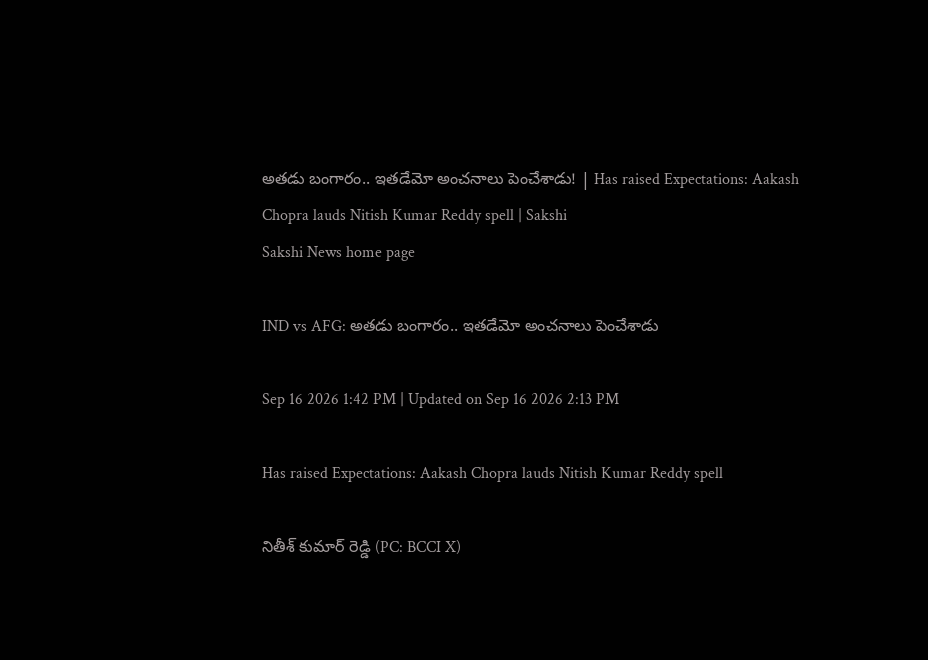అతడు బంగారం.. ఇతడేమో అంచనాలు పెంచేశాడు! | Has raised Expectations: Aakash Chopra lauds Nitish Kumar Reddy spell | Sakshi
Sakshi News home page

IND vs AFG: అతడు బంగారం.. ఇతడేమో అంచనాలు పెంచేశాడు

Sep 16 2026 1:42 PM | Updated on Sep 16 2026 2:13 PM

Has raised Expectations: Aakash Chopra lauds Nitish Kumar Reddy spell

నితీశ్‌ కుమార్‌ రెడ్డి (PC: BCCI X)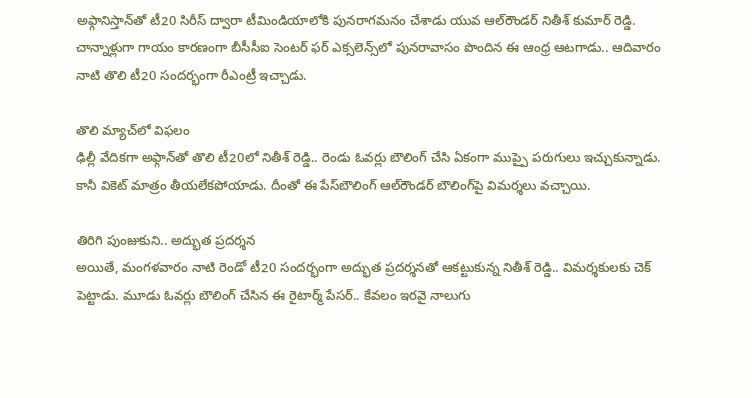అఫ్గానిస్తాన్‌తో టీ20 సిరీస్‌ ద్వారా టీమిండియాలోకి పునరాగమనం చేశాడు యువ ఆల్‌రౌండర్‌ నితీశ్‌ కుమార్‌ రెడ్డి. చాన్నాళ్లుగా గాయం కారణంగా బీసీసీఐ సెంటర్‌ ఫర్‌ ఎక్సలెన్స్‌లో పునరావాసం పొందిన ఈ ఆంధ్ర ఆటగాడు.. ఆదివారం నాటి తొలి టీ20 సందర్భంగా రీఎంట్రీ ఇచ్చాడు.

తొలి మ్యాచ్‌లో విఫలం
ఢిల్లీ వేదికగా అఫ్గాన్‌తో తొలి టీ20లో నితీశ్‌ రెడ్డి.. రెండు ఓవర్లు బౌలింగ్‌ చేసి ఏకంగా ముప్పై పరుగులు ఇచ్చుకున్నాడు. కానీ వికెట్‌ మాత్రం తీయలేకపోయాడు. దీంతో ఈ పేస్‌బౌలింగ్‌ ఆల్‌రౌండర్‌ బౌలింగ్‌పై విమర్శలు వచ్చాయి.

తిరిగి పుంజుకుని.. అద్భుత ప్రదర్శన
అయితే, మంగళవారం నాటి రెండో టీ20 సందర్భంగా అద్భుత ప్రదర్శనతో ఆకట్టుకున్న నితీశ్‌ రెడ్డి.. విమర్శకులకు చెక్‌ పెట్టాడు. మూడు ఓవర్లు బౌలింగ్‌ చేసిన ఈ రైటార్మ్‌ పేసర్‌.. కేవలం ఇరవై నాలుగు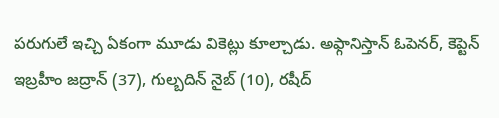పరుగులే ఇచ్చి ఏకంగా మూడు వికెట్లు కూల్చాడు. అఫ్గానిస్తాన్‌ ఓపెనర్‌, కెప్టెన్‌ ఇబ్రహీం జద్రాన్‌ (37), గుల్బదిన్‌ నైబ్‌ (10), రషీద్‌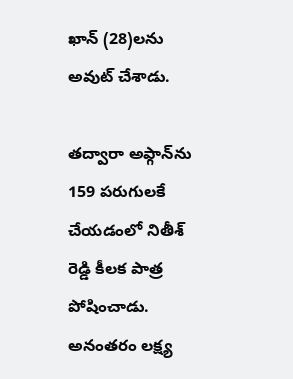ఖాన్‌ (28)లను అవుట్‌ చేశాడు.

తద్వారా అఫ్గాన్‌ను 159 పరుగులకే చేయడంలో నితీశ్‌ రెడ్డి కీలక పాత్ర పోషించాడు. అనంతరం లక్ష్య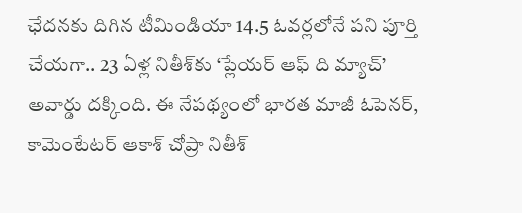ఛేదనకు దిగిన టీమిండియా 14.5 ఓవర్లలోనే పని పూర్తి చేయగా.. 23 ఏళ్ల నితీశ్‌కు ‘ప్లేయర్‌ ఆఫ్‌ ది మ్యాచ్‌’ అవార్డు దక్కింది. ఈ నేపథ్యంలో భారత మాజీ ఓపెనర్‌, కామెంటేటర్‌ ఆకాశ్‌ చోప్రా నితీశ్‌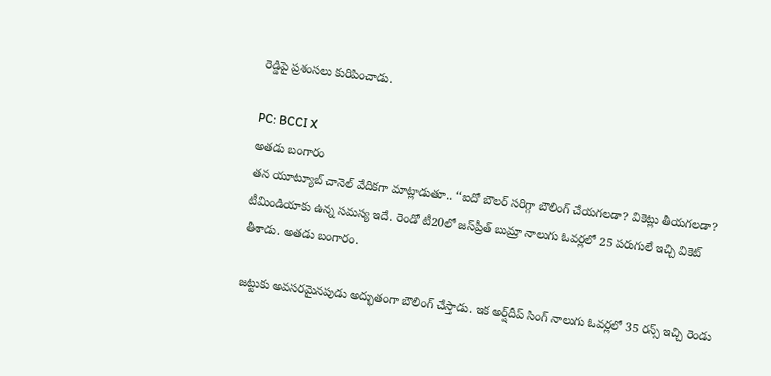రెడ్డిపై ప్రశంసలు కురిపించాడు.

PC: BCCI X
అతడు బంగారం
తన యూట్యూబ్‌ చానెల్‌ వేదికగా మాట్లాడుతూ.. ‘‘ఐదో బౌలర్‌ సరిగ్గా బౌలింగ్‌ చేయగలడా? వికెట్లు తీయగలడా? టీమిండియాకు ఉన్న సమస్య ఇదే. రెండో టీ20లో జస్‌ప్రీత్‌ బుమ్రా నాలుగు ఓవర్లలో 25 పరుగులే ఇచ్చి వికెట్‌ తీశాడు. అతడు బంగారం.

జట్టుకు అవసరమైనపుడు అద్భుతంగా బౌలింగ్‌ చేస్తాడు. ఇక అర్ష్‌దీప్‌ సింగ్‌ నాలుగు ఓవర్లలో 35 రన్స్‌ ఇచ్చి రెండు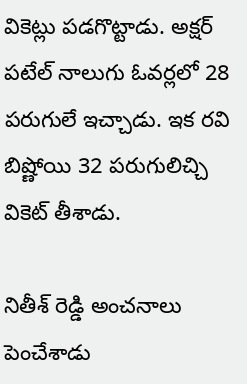వికెట్లు పడగొట్టాడు. అక్షర్‌ పటేల్‌ నాలుగు ఓవర్లలో 28 పరుగులే ఇచ్చాడు. ఇక రవి బిష్ణోయి 32 పరుగులిచ్చి వికెట్‌ తీశాడు.

నితీశ్‌ రెడ్డి అంచనాలు పెంచేశాడు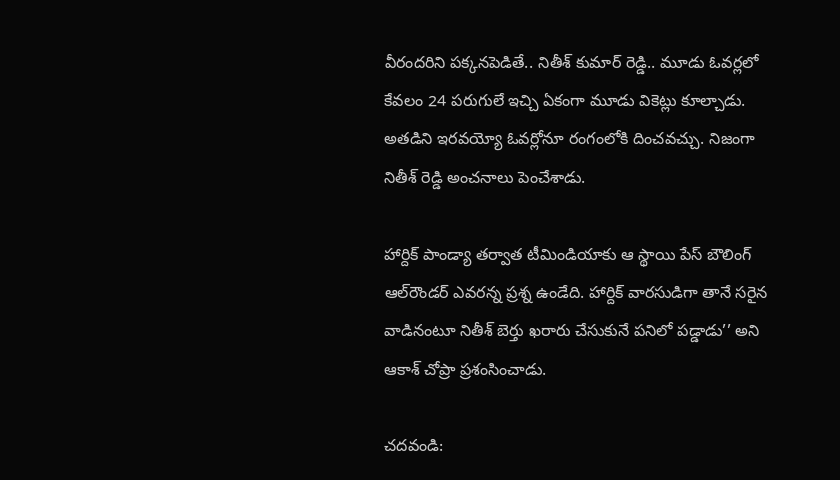వీరందరిని పక్కనపెడితే.. నితీశ్‌ కుమార్‌ రెడ్డి.. మూడు ఓవర్లలో కేవలం 24 పరుగులే ఇచ్చి ఏకంగా మూడు వికెట్లు కూల్చాడు. అతడిని ఇరవయ్యో ఓవర్లోనూ రంగంలోకి దించవచ్చు. నిజంగా నితీశ్‌ రెడ్డి అంచనాలు పెంచేశాడు.

హార్దిక్‌ పాండ్యా తర్వాత టీమిండియాకు ఆ స్థాయి పేస్‌ బౌలింగ్‌ ఆల్‌రౌండర్‌ ఎవరన్న ప్రశ్న ఉండేది. హార్దిక్‌ వారసుడిగా తానే సరైన వాడినంటూ నితీశ్‌ బెర్తు ఖరారు చేసుకునే పనిలో పడ్డాడు’’ అని ఆకాశ్‌ చోప్రా ప్రశంసించాడు.

చదవండి: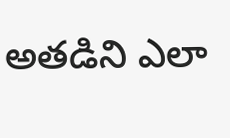అతడిని ఎలా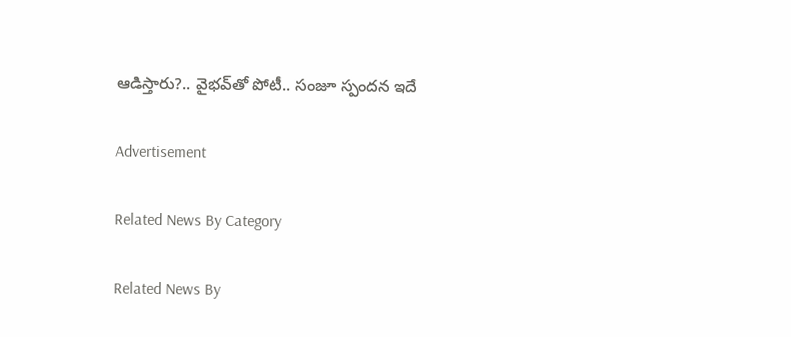ఆడిస్తారు?.. వైభవ్‌తో పోటీ.. సంజూ స్పందన ఇదే

Advertisement

Related News By Category

Related News By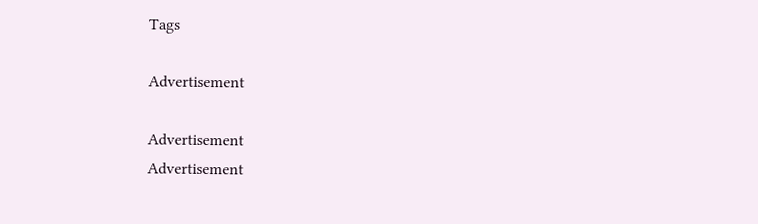Tags

Advertisement

Advertisement
Advertisement